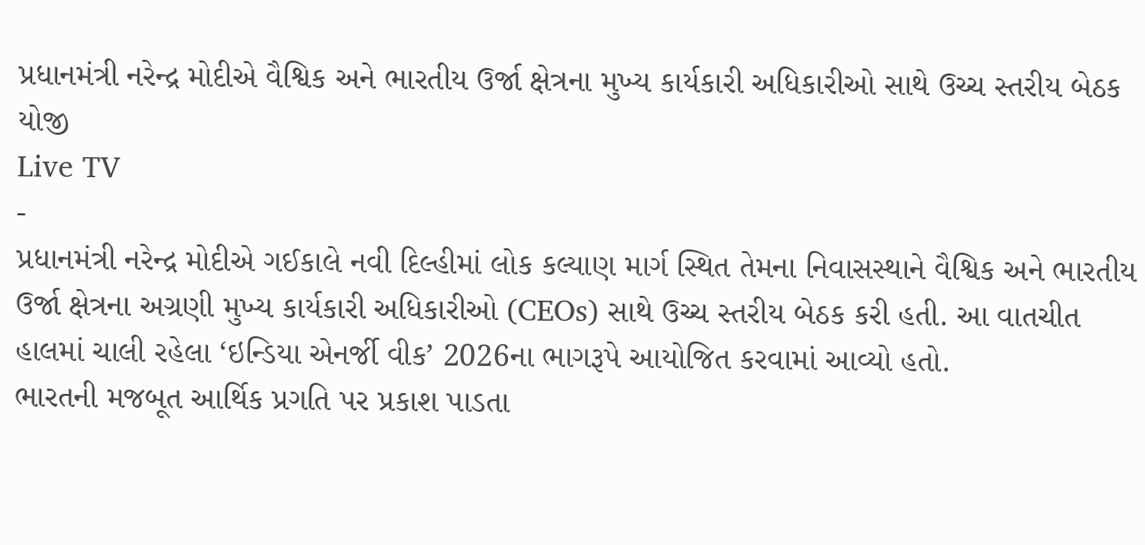પ્રધાનમંત્રી નરેન્દ્ર મોદીએ વૈશ્વિક અને ભારતીય ઉર્જા ક્ષેત્રના મુખ્ય કાર્યકારી અધિકારીઓ સાથે ઉચ્ચ સ્તરીય બેઠક યોજી
Live TV
-
પ્રધાનમંત્રી નરેન્દ્ર મોદીએ ગઈકાલે નવી દિલ્હીમાં લોક કલ્યાણ માર્ગ સ્થિત તેમના નિવાસસ્થાને વૈશ્વિક અને ભારતીય ઉર્જા ક્ષેત્રના અગ્રણી મુખ્ય કાર્યકારી અધિકારીઓ (CEOs) સાથે ઉચ્ચ સ્તરીય બેઠક કરી હતી. આ વાતચીત હાલમાં ચાલી રહેલા ‘ઇન્ડિયા એનર્જી વીક’ 2026ના ભાગરૂપે આયોજિત કરવામાં આવ્યો હતો.
ભારતની મજબૂત આર્થિક પ્રગતિ પર પ્રકાશ પાડતા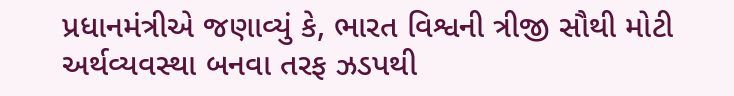પ્રધાનમંત્રીએ જણાવ્યું કે, ભારત વિશ્વની ત્રીજી સૌથી મોટી અર્થવ્યવસ્થા બનવા તરફ ઝડપથી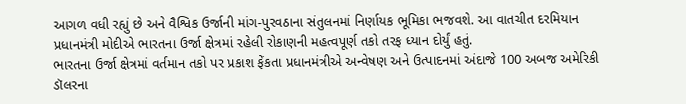આગળ વધી રહ્યું છે અને વૈશ્વિક ઉર્જાની માંગ-પુરવઠાના સંતુલનમાં નિર્ણાયક ભૂમિકા ભજવશે. આ વાતચીત દરમિયાન પ્રધાનમંત્રી મોદીએ ભારતના ઉર્જા ક્ષેત્રમાં રહેલી રોકાણની મહત્વપૂર્ણ તકો તરફ ધ્યાન દોર્યું હતું.
ભારતના ઉર્જા ક્ષેત્રમાં વર્તમાન તકો પર પ્રકાશ ફેંકતા પ્રધાનમંત્રીએ અન્વેષણ અને ઉત્પાદનમાં અંદાજે 100 અબજ અમેરિકી ડૉલરના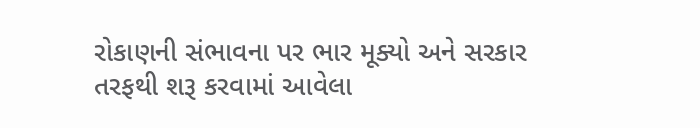રોકાણની સંભાવના પર ભાર મૂક્યો અને સરકાર તરફથી શરૂ કરવામાં આવેલા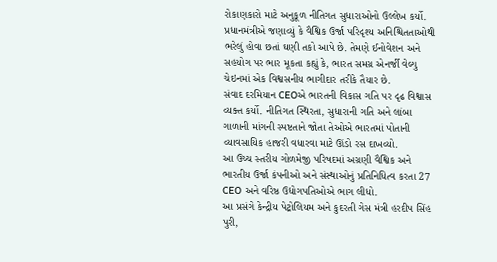રોકાણકારો માટે અનુકૂળ નીતિગત સુધારાઓનો ઉલ્લેખ કર્યો.
પ્રધાનમંત્રીએ જણાવ્યું કે વૈશ્વિક ઉર્જા પરિદૃશ્ય અનિશ્ચિતતાઓથી ભરેલું હોવા છતાં ઘણી તકો આપે છે. તેમણે ઈનોવેશન અને સહયોગ પર ભાર મૂકતા કહ્યું કે, ભારત સમગ્ર એનર્જી વેલ્યુ ચેઇનમાં એક વિશ્વસનીય ભાગીદાર તરીકે તૈયાર છે.
સંવાદ દરમિયાન CEOએ ભારતની વિકાસ ગતિ પર દૃઢ વિશ્વાસ વ્યક્ત કર્યો. નીતિગત સ્થિરતા, સુધારાની ગતિ અને લાંબા ગાળાની માંગની સ્પષ્ટતાને જોતા તેઓએ ભારતમાં પોતાની વ્યાવસાયિક હાજરી વધારવા માટે ઊંડો રસ દાખવ્યો.
આ ઉચ્ચ સ્તરીય ગોળમેજી પરિષદમાં અગ્રણી વૈશ્વિક અને ભારતીય ઉર્જા કંપનીઓ અને સંસ્થાઓનું પ્રતિનિધિત્વ કરતા 27 CEO અને વરિષ્ઠ ઉદ્યોગપતિઓએ ભાગ લીધો.
આ પ્રસંગે કેન્દ્રીય પેટ્રોલિયમ અને કુદરતી ગેસ મંત્રી હરદીપ સિંહ પુરી,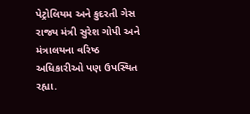પેટ્રોલિયમ અને કુદરતી ગેસ રાજ્ય મંત્રી સુરેશ ગોપી અને મંત્રાલયના વરિષ્ઠ અધિકારીઓ પણ ઉપસ્થિત રહ્યા.